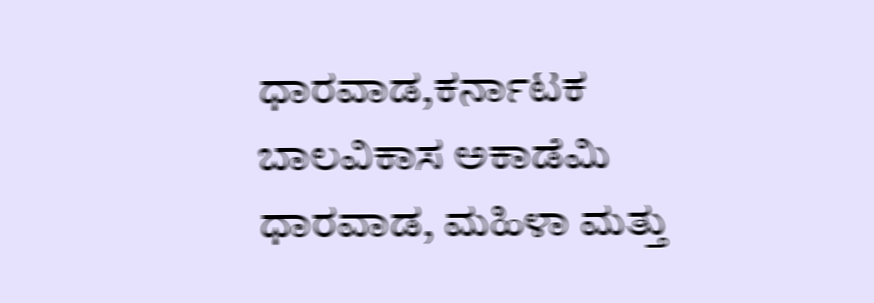ಧಾರವಾಡ,ಕರ್ನಾಟಕ ಬಾಲವಿಕಾಸ ಅಕಾಡೆಮಿ ಧಾರವಾಡ, ಮಹಿಳಾ ಮತ್ತು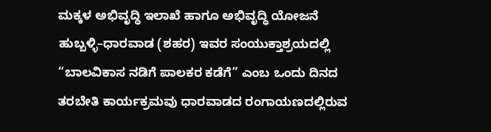ಮಕ್ಕಳ ಅಭಿವೃದ್ಧಿ ಇಲಾಖೆ ಹಾಗೂ ಅಭಿವೃದ್ಧಿ ಯೋಜನೆ ಹುಬ್ಬಳ್ಳಿ–ಧಾರವಾಡ (ಶಹರ) ಇವರ ಸಂಯುಕ್ತಾಶ್ರಯದಲ್ಲಿ “ಬಾಲವಿಕಾಸ ನಡಿಗೆ ಪಾಲಕರ ಕಡೆಗೆ” ಎಂಬ ಒಂದು ದಿನದ ತರಬೇತಿ ಕಾರ್ಯಕ್ರಮವು ಧಾರವಾಡದ ರಂಗಾಯಣದಲ್ಲಿರುವ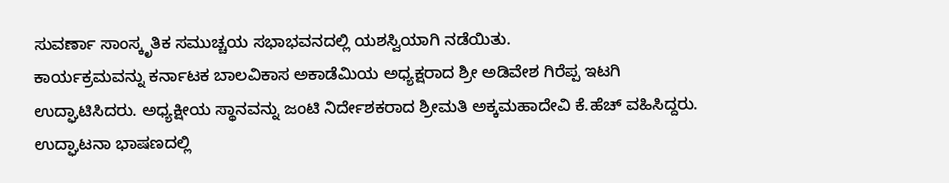ಸುವರ್ಣಾ ಸಾಂಸ್ಕೃತಿಕ ಸಮುಚ್ಚಯ ಸಭಾಭವನದಲ್ಲಿ ಯಶಸ್ವಿಯಾಗಿ ನಡೆಯಿತು.
ಕಾರ್ಯಕ್ರಮವನ್ನು ಕರ್ನಾಟಕ ಬಾಲವಿಕಾಸ ಅಕಾಡೆಮಿಯ ಅಧ್ಯಕ್ಷರಾದ ಶ್ರೀ ಅಡಿವೇಶ ಗಿರೆಪ್ಪ ಇಟಗಿ ಉದ್ಘಾಟಿಸಿದರು. ಅಧ್ಯಕ್ಷೀಯ ಸ್ಥಾನವನ್ನು ಜಂಟಿ ನಿರ್ದೇಶಕರಾದ ಶ್ರೀಮತಿ ಅಕ್ಕಮಹಾದೇವಿ ಕೆ.ಹೆಚ್ ವಹಿಸಿದ್ದರು.
ಉದ್ಘಾಟನಾ ಭಾಷಣದಲ್ಲಿ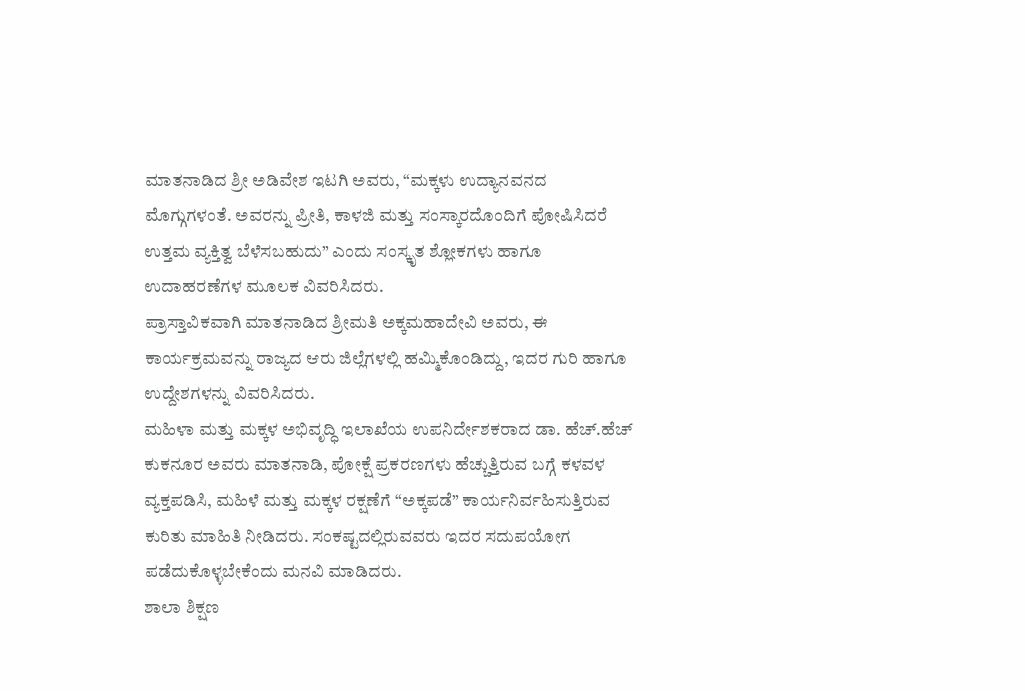ಮಾತನಾಡಿದ ಶ್ರೀ ಅಡಿವೇಶ ಇಟಗಿ ಅವರು, “ಮಕ್ಕಳು ಉದ್ಯಾನವನದ ಮೊಗ್ಗುಗಳಂತೆ. ಅವರನ್ನು ಪ್ರೀತಿ, ಕಾಳಜಿ ಮತ್ತು ಸಂಸ್ಕಾರದೊಂದಿಗೆ ಪೋಷಿಸಿದರೆ ಉತ್ತಮ ವ್ಯಕ್ತಿತ್ವ ಬೆಳೆಸಬಹುದು” ಎಂದು ಸಂಸ್ಕೃತ ಶ್ಲೋಕಗಳು ಹಾಗೂ ಉದಾಹರಣೆಗಳ ಮೂಲಕ ವಿವರಿಸಿದರು.
ಪ್ರಾಸ್ತಾವಿಕವಾಗಿ ಮಾತನಾಡಿದ ಶ್ರೀಮತಿ ಅಕ್ಕಮಹಾದೇವಿ ಅವರು, ಈ ಕಾರ್ಯಕ್ರಮವನ್ನು ರಾಜ್ಯದ ಆರು ಜಿಲ್ಲೆಗಳಲ್ಲಿ ಹಮ್ಮಿಕೊಂಡಿದ್ದು, ಇದರ ಗುರಿ ಹಾಗೂ ಉದ್ದೇಶಗಳನ್ನು ವಿವರಿಸಿದರು.
ಮಹಿಳಾ ಮತ್ತು ಮಕ್ಕಳ ಅಭಿವೃದ್ಧಿ ಇಲಾಖೆಯ ಉಪನಿರ್ದೇಶಕರಾದ ಡಾ. ಹೆಚ್.ಹೆಚ್ ಕುಕನೂರ ಅವರು ಮಾತನಾಡಿ, ಪೋಕ್ಷೆ ಪ್ರಕರಣಗಳು ಹೆಚ್ಚುತ್ತಿರುವ ಬಗ್ಗೆ ಕಳವಳ ವ್ಯಕ್ತಪಡಿಸಿ, ಮಹಿಳೆ ಮತ್ತು ಮಕ್ಕಳ ರಕ್ಷಣೆಗೆ “ಅಕ್ಕಪಡೆ” ಕಾರ್ಯನಿರ್ವಹಿಸುತ್ತಿರುವ ಕುರಿತು ಮಾಹಿತಿ ನೀಡಿದರು. ಸಂಕಷ್ಟದಲ್ಲಿರುವವರು ಇದರ ಸದುಪಯೋಗ ಪಡೆದುಕೊಳ್ಳಬೇಕೆಂದು ಮನವಿ ಮಾಡಿದರು.
ಶಾಲಾ ಶಿಕ್ಷಣ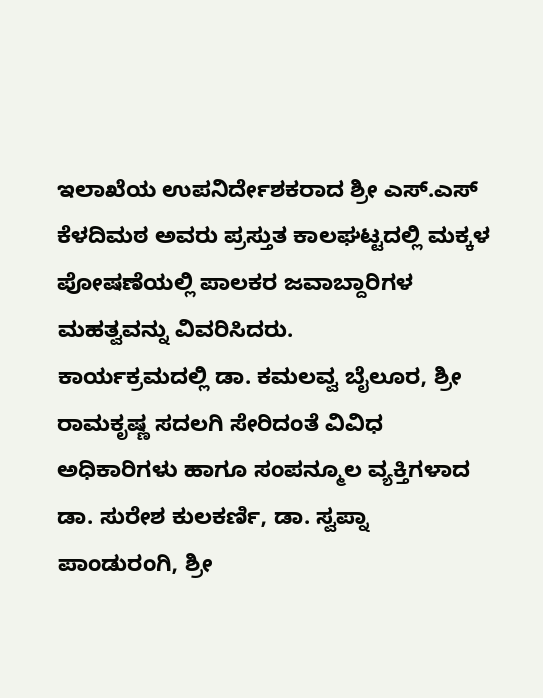ಇಲಾಖೆಯ ಉಪನಿರ್ದೇಶಕರಾದ ಶ್ರೀ ಎಸ್.ಎಸ್ ಕೆಳದಿಮಠ ಅವರು ಪ್ರಸ್ತುತ ಕಾಲಘಟ್ಟದಲ್ಲಿ ಮಕ್ಕಳ ಪೋಷಣೆಯಲ್ಲಿ ಪಾಲಕರ ಜವಾಬ್ದಾರಿಗಳ ಮಹತ್ವವನ್ನು ವಿವರಿಸಿದರು.
ಕಾರ್ಯಕ್ರಮದಲ್ಲಿ ಡಾ. ಕಮಲವ್ವ ಬೈಲೂರ, ಶ್ರೀ ರಾಮಕೃಷ್ಣ ಸದಲಗಿ ಸೇರಿದಂತೆ ವಿವಿಧ ಅಧಿಕಾರಿಗಳು ಹಾಗೂ ಸಂಪನ್ಮೂಲ ವ್ಯಕ್ತಿಗಳಾದ ಡಾ. ಸುರೇಶ ಕುಲಕರ್ಣಿ, ಡಾ. ಸ್ವಪ್ನಾ ಪಾಂಡುರಂಗಿ, ಶ್ರೀ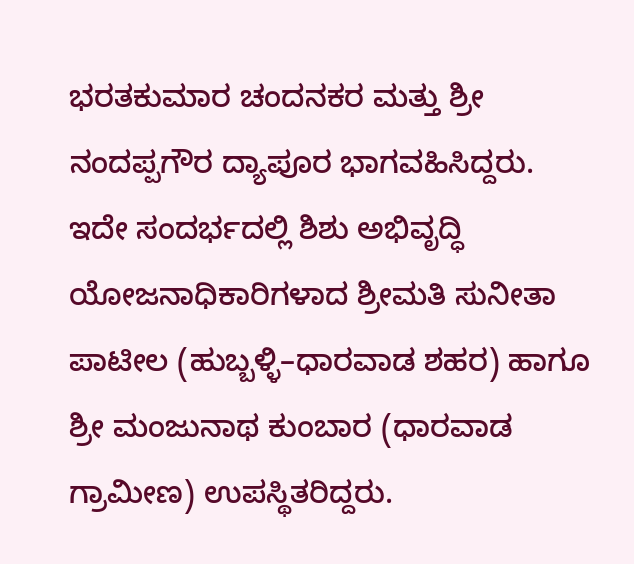ಭರತಕುಮಾರ ಚಂದನಕರ ಮತ್ತು ಶ್ರೀ ನಂದಪ್ಪಗೌರ ದ್ಯಾಪೂರ ಭಾಗವಹಿಸಿದ್ದರು.
ಇದೇ ಸಂದರ್ಭದಲ್ಲಿ ಶಿಶು ಅಭಿವೃದ್ಧಿ ಯೋಜನಾಧಿಕಾರಿಗಳಾದ ಶ್ರೀಮತಿ ಸುನೀತಾ ಪಾಟೀಲ (ಹುಬ್ಬಳ್ಳಿ–ಧಾರವಾಡ ಶಹರ) ಹಾಗೂ ಶ್ರೀ ಮಂಜುನಾಥ ಕುಂಬಾರ (ಧಾರವಾಡ ಗ್ರಾಮೀಣ) ಉಪಸ್ಥಿತರಿದ್ದರು.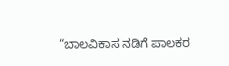“ಬಾಲವಿಕಾಸ ನಡಿಗೆ ಪಾಲಕರ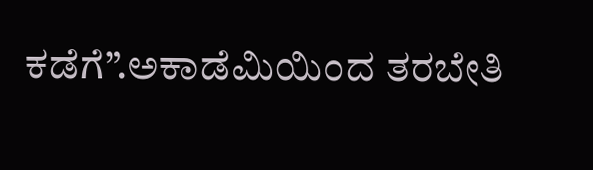ಕಡೆಗೆ”.ಅಕಾಡೆಮಿಯಿಂದ ತರಬೇತಿ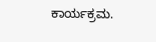ಕಾರ್ಯಕ್ರಮ.